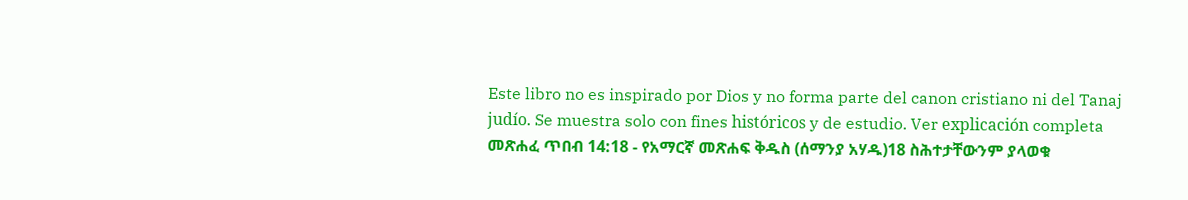Este libro no es inspirado por Dios y no forma parte del canon cristiano ni del Tanaj judío. Se muestra solo con fines históricos y de estudio. Ver explicación completa መጽሐፈ ጥበብ 14:18 - የአማርኛ መጽሐፍ ቅዱስ (ሰማንያ አሃዱ)18 ስሕተታቸውንም ያላወቁ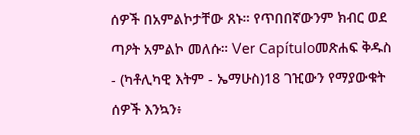ሰዎች በአምልኮታቸው ጸኑ። የጥበበኛውንም ክብር ወደ ጣዖት አምልኮ መለሱ። Ver Capítuloመጽሐፍ ቅዱስ - (ካቶሊካዊ እትም - ኤማሁስ)18 ገዢውን የማያውቁት ሰዎች እንኳን፥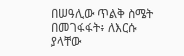በሠዓሊው ጥልቅ ስሜት በመገፋፋት፥ ለእርሱ ያላቸው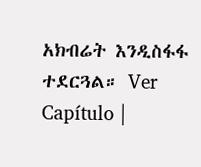አክብሬት እንዲስፋፋ ተደርጓል። Ver Capítulo |